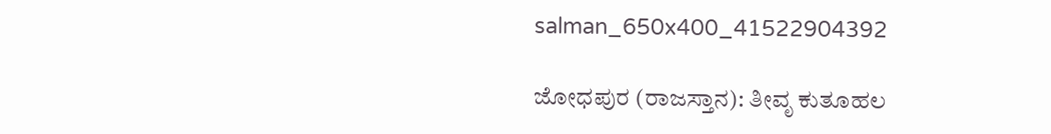salman_650x400_41522904392

ಜೋಧಪುರ (ರಾಜಸ್ತಾನ): ತೀವೃ ಕುತೂಹಲ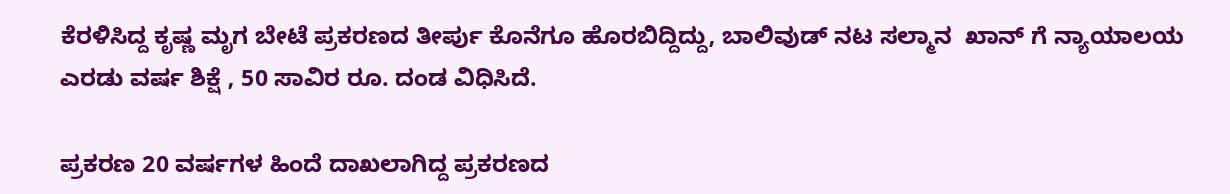ಕೆರಳಿಸಿದ್ದ ಕೃಷ್ಣ ಮೃಗ ಬೇಟೆ ಪ್ರಕರಣದ ತೀರ್ಪು ಕೊನೆಗೂ ಹೊರಬಿದ್ದಿದ್ದು, ಬಾಲಿವುಡ್ ನಟ ಸಲ್ಮಾನ  ಖಾನ್ ಗೆ ನ್ಯಾಯಾಲಯ    ಎರಡು ವರ್ಷ ಶಿಕ್ಷೆ , 50 ಸಾವಿರ ರೂ. ದಂಡ ವಿಧಿಸಿದೆ.

ಪ್ರಕರಣ 20 ವರ್ಷಗಳ ಹಿಂದೆ ದಾಖಲಾಗಿದ್ದ ಪ್ರಕರಣದ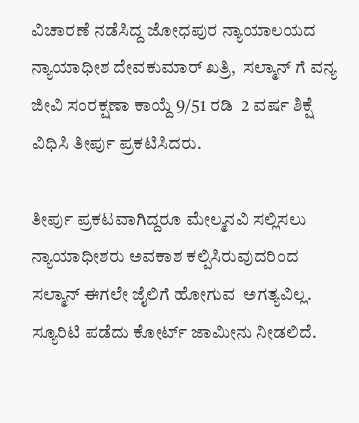ವಿಚಾರಣೆ ನಡೆಸಿದ್ದ ಜೋಧಪುರ ನ್ಯಾಯಾಲಯದ ನ್ಯಾಯಾಧೀಶ ದೇವಕುಮಾರ್ ಖತ್ರಿ,  ಸಲ್ಮಾನ್ ಗೆ ವನ್ಯ ಜೀವಿ ಸಂರಕ್ಷಣಾ ಕಾಯ್ದೆ 9/51 ರಡಿ  2 ವರ್ಷ ಶಿಕ್ಷೆ ವಿಧಿಸಿ ತೀರ್ಪು ಪ್ರಕಟಿಸಿದರು.

ತೀರ್ಪು ಪ್ರಕಟವಾಗಿದ್ದರೂ ಮೇಲ್ಮನವಿ ಸಲ್ಲಿಸಲು  ನ್ಯಾಯಾಧೀಶರು ಅವಕಾಶ ಕಲ್ಪಿಸಿರುವುದರಿಂದ ಸಲ್ಮಾನ್ ಈಗಲೇ ಜೈಲಿಗೆ ಹೋಗುವ  ಅಗತ್ಯವಿಲ್ಲ. ಸ್ಯೂರಿಟಿ ಪಡೆದು ಕೋರ್ಟ್ ಜಾಮೀನು ನೀಡಲಿದೆ.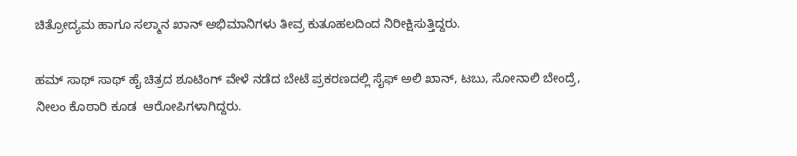ಚಿತ್ರೋದ್ಯಮ ಹಾಗೂ ಸಲ್ಮಾನ ಖಾನ್ ಅಭಿಮಾನಿಗಳು ತೀವ್ರ ಕುತೂಹಲದಿಂದ ನಿರೀಕ್ಷಿಸುತ್ತಿದ್ದರು.

ಹಮ್ ಸಾಥ್ ಸಾಥ್ ಹೈ ಚಿತ್ರದ ಶೂಟಿಂಗ್ ವೇಳೆ ನಡೆದ ಬೇಟೆ ಪ್ರಕರಣದಲ್ಲಿ ಸೈಫ್ ಅಲಿ ಖಾನ್, ಟಬು, ಸೋನಾಲಿ ಬೇಂದ್ರೆ,  ನೀಲಂ ಕೊಠಾರಿ ಕೂಡ  ಆರೋಪಿಗಳಾಗಿದ್ದರು.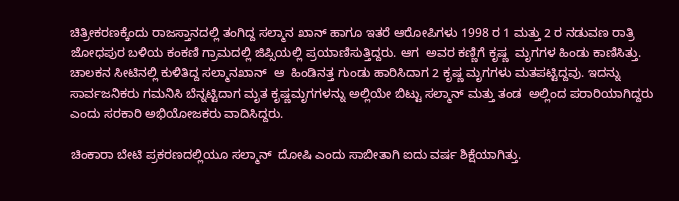ಚಿತ್ರೀಕರಣಕ್ಕೆಂದು ರಾಜಸ್ತಾನದಲ್ಲಿ ತಂಗಿದ್ದ ಸಲ್ಮಾನ ಖಾನ್ ಹಾಗೂ ಇತರೆ ಆರೋಪಿಗಳು 1998 ರ 1 ಮತ್ತು 2 ರ ನಡುವಣ ರಾತ್ರಿ ಜೋಧಪುರ ಬಳಿಯ ಕಂಕಣಿ ಗ್ರಾಮದಲ್ಲಿ ಜಿಪ್ಸಿಯಲ್ಲಿ ಪ್ರಯಾಣಿಸುತ್ತಿದ್ದರು. ಆಗ  ಅವರ ಕಣ್ಣಿಗೆ ಕೃಷ್ಣ  ಮೃಗಗಳ ಹಿಂಡು ಕಾಣಿಸಿತ್ತು. ಚಾಲಕನ ಸೀಟಿನಲ್ಲಿ ಕುಳಿತಿದ್ದ ಸಲ್ಮಾನಖಾನ್  ಆ  ಹಿಂಡಿನತ್ತ ಗುಂಡು ಹಾರಿಸಿದಾಗ 2 ಕೃಷ್ಣ ಮೃಗಗಳು ಮತಪಟ್ಟಿದ್ದವು. ಇದನ್ನು ಸಾರ್ವಜನಿಕರು ಗಮನಿಸಿ ಬೆನ್ನಟ್ಟಿದಾಗ ಮೃತ ಕೃಷ್ಣಮೃಗಗಳನ್ನು ಅಲ್ಲಿಯೇ ಬಿಟ್ಟು ಸಲ್ಮಾನ್ ಮತ್ತು ತಂಡ  ಅಲ್ಲಿಂದ ಪರಾರಿಯಾಗಿದ್ದರು  ಎಂದು ಸರಕಾರಿ ಅಭಿಯೋಜಕರು ವಾದಿಸಿದ್ದರು.

ಚಿಂಕಾರಾ ಬೇಟಿ ಪ್ರಕರಣದಲ್ಲಿಯೂ ಸಲ್ಮಾನ್  ದೋಷಿ ಎಂದು ಸಾಬೀತಾಗಿ ಐದು ವರ್ಷ ಶಿಕ್ಷೆಯಾಗಿತ್ತು.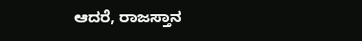ಆದರೆ, ರಾಜಸ್ತಾನ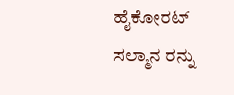ಹೈಕೋರಟ್ ಸಲ್ಮಾನ ರನ್ನು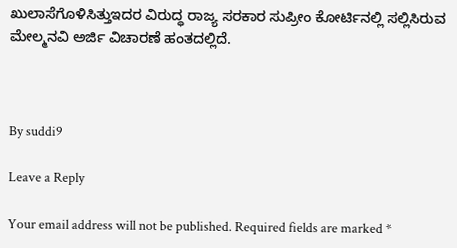ಖುಲಾಸೆಗೊಳಿಸಿತ್ತುಇದರ ವಿರುದ್ಧ ರಾಜ್ಯ ಸರಕಾರ ಸುಪ್ರೀಂ ಕೋರ್ಟಿನಲ್ಲಿ ಸಲ್ಲಿಸಿರುವ ಮೇಲ್ಮನವಿ ಅರ್ಜಿ ವಿಚಾರಣೆ ಹಂತದಲ್ಲಿದೆ.



By suddi9

Leave a Reply

Your email address will not be published. Required fields are marked *